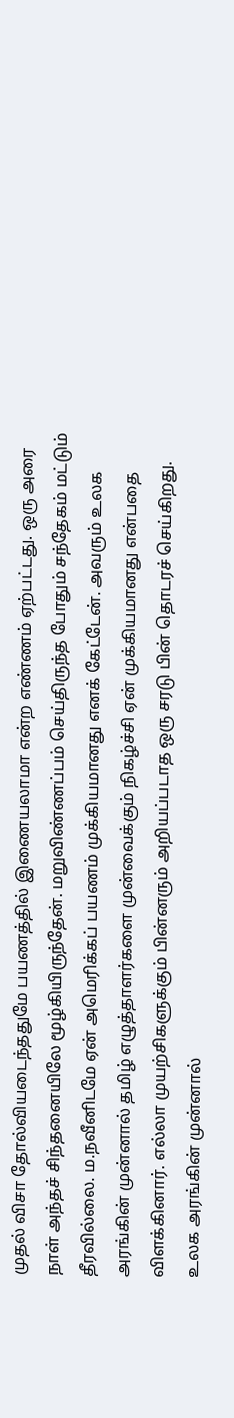முதல் விசா தோல்வியடைந்ததுமே பயணத்தில் இணையலாமா என்ற எண்ணம் ஏற்பட்டது. ஒரு அரை நாள் அந்தச் சிந்தனையிலே மூழ்கியிருந்தேன். மறுவிண்ணப்பம் செய்திருந்த போதும் சந்தேகம் மட்டும் தீரவில்லை. ம.நவீனிடமே ஏன் அமெரிக்கப் பயணம் முக்கியமானது எனக் கேட்டேன். அவரும் உலக அரங்கின் முன்னால் தமிழ் எழுத்தாளர்களை முன்வைக்கும் நிகழ்ச்சி ஏன் முக்கியமானது என்பதை விளக்கினார். எல்லா முயற்சிகளுக்கும் பின்னரும் அறியப்படாத ஒரு சரடு பின் தொடரச் செய்கிறது. உலக அரங்கின் முன்னால்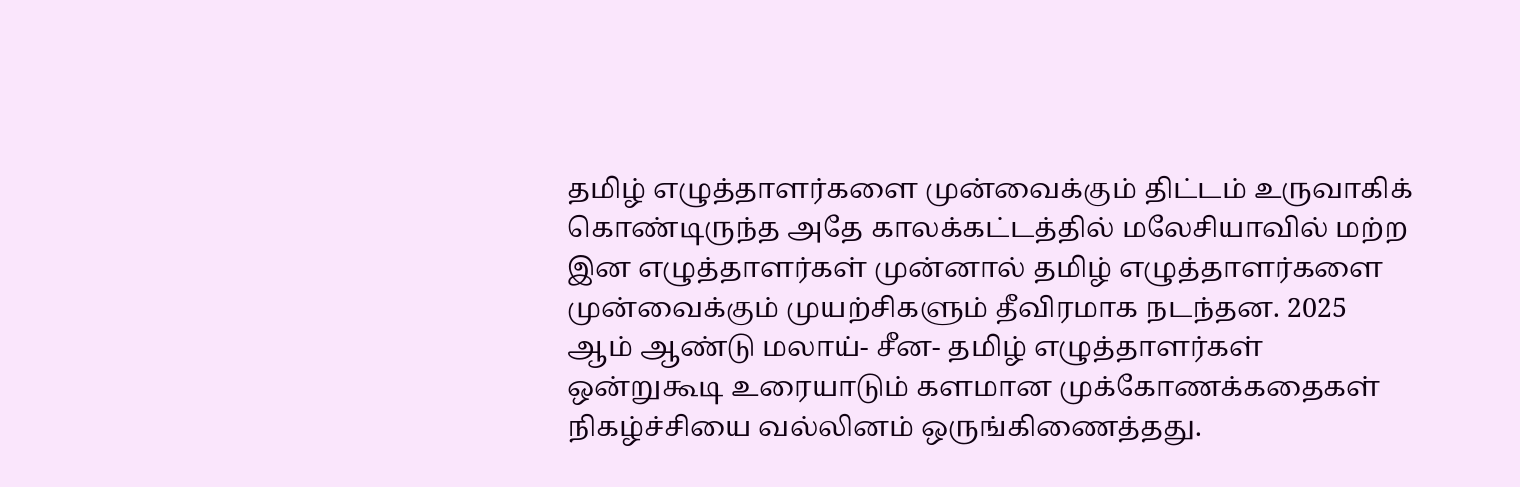தமிழ் எழுத்தாளர்களை முன்வைக்கும் திட்டம் உருவாகிக் கொண்டிருந்த அதே காலக்கட்டத்தில் மலேசியாவில் மற்ற இன எழுத்தாளர்கள் முன்னால் தமிழ் எழுத்தாளர்களை முன்வைக்கும் முயற்சிகளும் தீவிரமாக நடந்தன. 2025 ஆம் ஆண்டு மலாய்- சீன- தமிழ் எழுத்தாளர்கள் ஒன்றுகூடி உரையாடும் களமான முக்கோணக்கதைகள் நிகழ்ச்சியை வல்லினம் ஒருங்கிணைத்தது.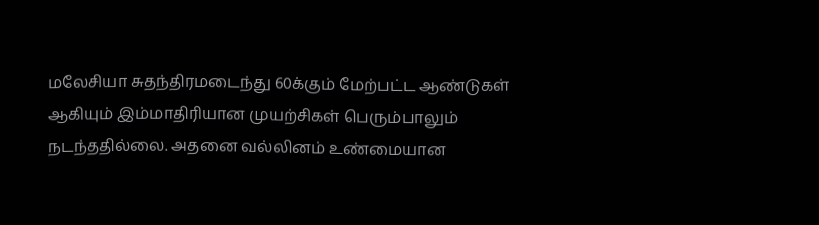மலேசியா சுதந்திரமடைந்து 60க்கும் மேற்பட்ட ஆண்டுகள் ஆகியும் இம்மாதிரியான முயற்சிகள் பெரும்பாலும் நடந்ததில்லை. அதனை வல்லினம் உண்மையான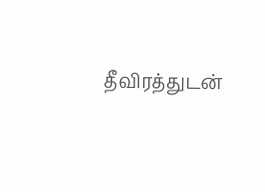தீவிரத்துடன்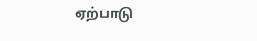ஏற்பாடு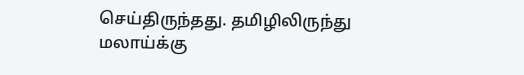செய்திருந்தது. தமிழிலிருந்து மலாய்க்கு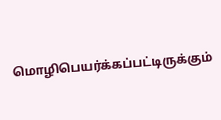மொழிபெயர்க்கப்பட்டிருக்கும்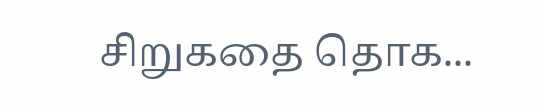சிறுகதை தொக...